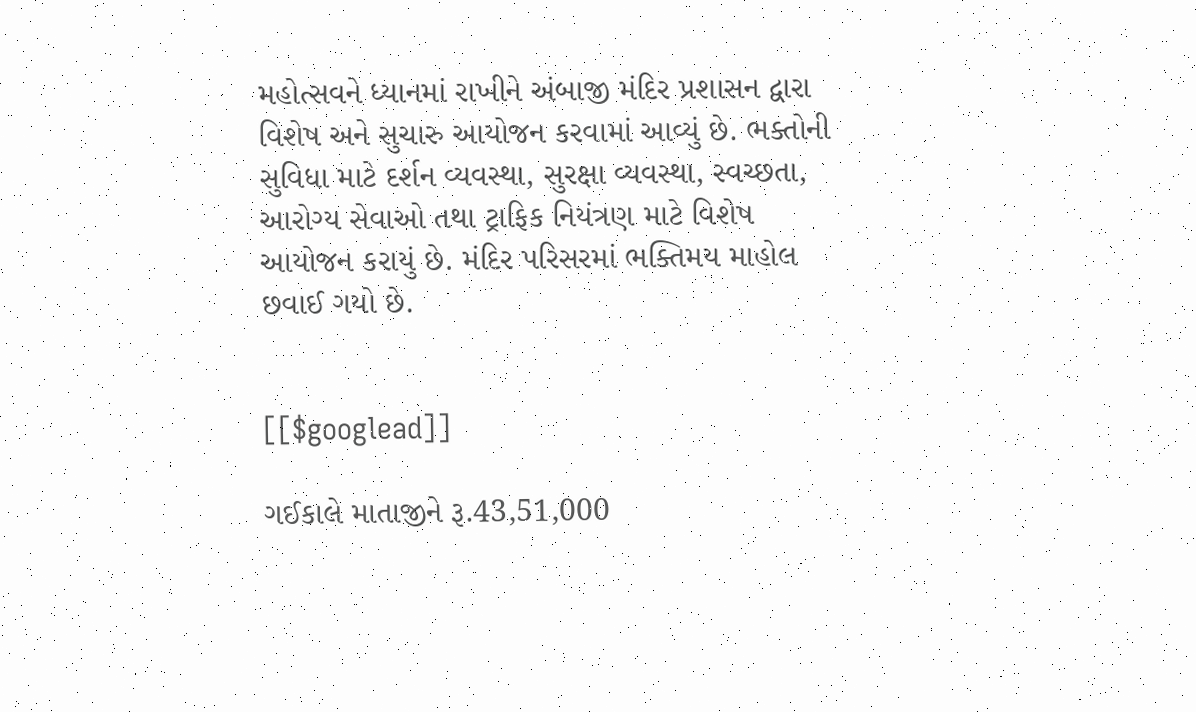મહોત્સવને ધ્યાનમાં રાખીને અંબાજી મંદિર પ્રશાસન દ્વારા વિશેષ અને સુચારુ આયોજન કરવામાં આવ્યું છે. ભક્તોની સુવિધા માટે દર્શન વ્યવસ્થા, સુરક્ષા વ્યવસ્થા, સ્વચ્છતા, આરોગ્ય સેવાઓ તથા ટ્રાફિક નિયંત્રણ માટે વિશેષ આયોજન કરાયું છે. મંદિર પરિસરમાં ભક્તિમય માહોલ છવાઈ ગયો છે.


[[$googlead]]

ગઈકાલે માતાજીને રૂ.43,51,000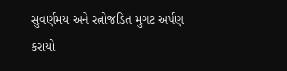સુવર્ણમય અને રત્નોજડિત મુગટ અર્પણ કરાયો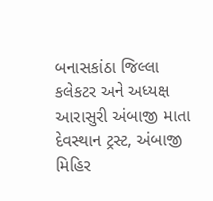બનાસકાંઠા જિલ્લા કલેકટર અને અધ્યક્ષ આરાસુરી અંબાજી માતા દેવસ્થાન ટ્રસ્ટ, અંબાજી મિહિર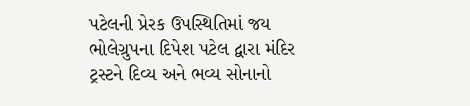પટેલની પ્રેરક ઉપસ્થિતિમાં જય ભોલેગ્રુપના દિપેશ પટેલ દ્વારા મંદિર ટ્રસ્ટને દિવ્ય અને ભવ્ય સોનાનો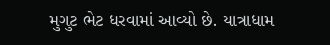મુગુટ ભેટ ધરવામાં આવ્યો છે. યાત્રાધામ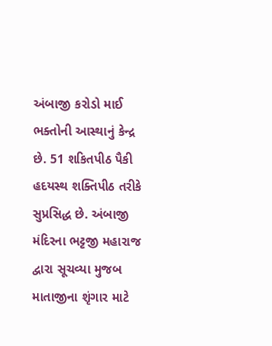અંબાજી કરોડો માઈ ભક્તોની આસ્થાનું કેન્દ્ર છે. 51 શકિતપીઠ પૈકી હદયસ્થ શક્તિપીઠ તરીકે સુપ્રસિદ્ધ છે. અંબાજી મંદિરના ભટ્ટજી મહારાજ દ્વારા સૂચવ્યા મુજબ માતાજીના શૃંગાર માટે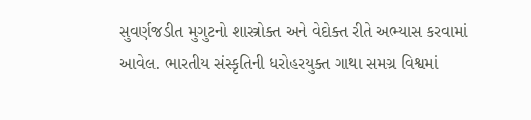સુવર્ણજડીત મુગુટનો શાસ્ત્રોક્ત અને વેદોક્ત રીતે અભ્યાસ કરવામાં આવેલ. ભારતીય સંસ્કૃતિની ધરોહરયુક્ત ગાથા સમગ્ર વિશ્વમાં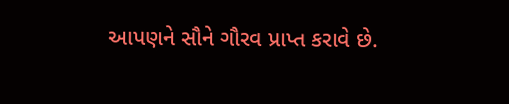આપણને સૌને ગૌરવ પ્રાપ્ત કરાવે છે.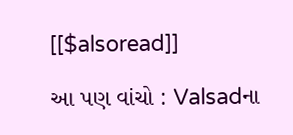[[$alsoread]]

આ પણ વાંચો : Valsadના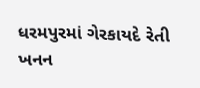ધરમપુરમાં ગેરકાયદે રેતી ખનન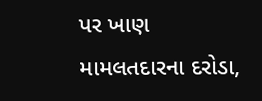પર ખાણ મામલતદારના દરોડા,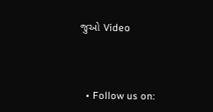જુઓ Video



  • Follow us on: